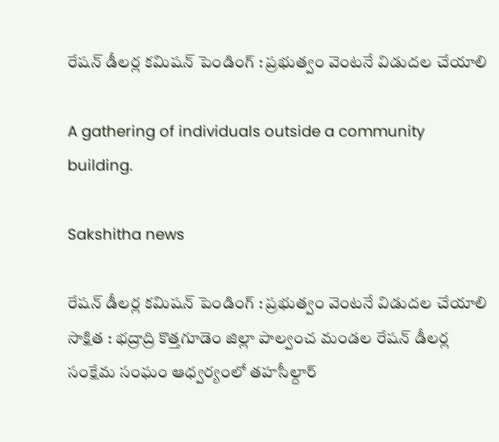రేషన్ డీలర్ల కమిషన్ పెండింగ్ : ప్రభుత్వం వెంటనే విడుదల చేయాలి

A gathering of individuals outside a community building.

Sakshitha news

రేషన్ డీలర్ల కమిషన్ పెండింగ్ : ప్రభుత్వం వెంటనే విడుదల చేయాలి
సాక్షిత : భద్రాద్రి కొత్తగూడెం జిల్లా పాల్వంచ మండల రేషన్ డీలర్ల సంక్షేమ సంఘం ఆధ్వర్యంలో తహసీల్దార్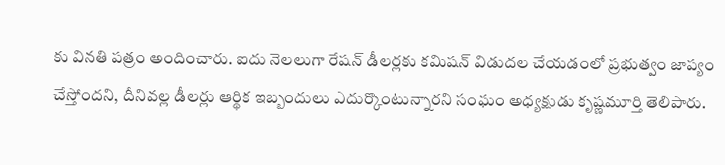కు వినతి పత్రం అందించారు. ఐదు నెలలుగా రేషన్ డీలర్లకు కమిషన్ విడుదల చేయడంలో ప్రభుత్వం జాప్యం చేస్తోందని, దీనివల్ల డీలర్లు ఆర్థిక ఇబ్బందులు ఎదుర్కొంటున్నారని సంఘం అధ్యక్షుడు కృష్ణమూర్తి తెలిపారు.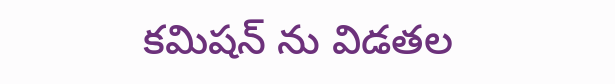కమిషన్ ను విడతల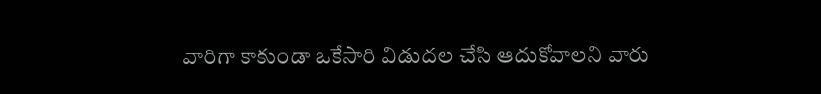వారిగా కాకుండా ఒకేసారి విడుదల చేసి ఆదుకోవాలని వారు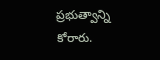ప్రభుత్వాన్ని కోరారు.